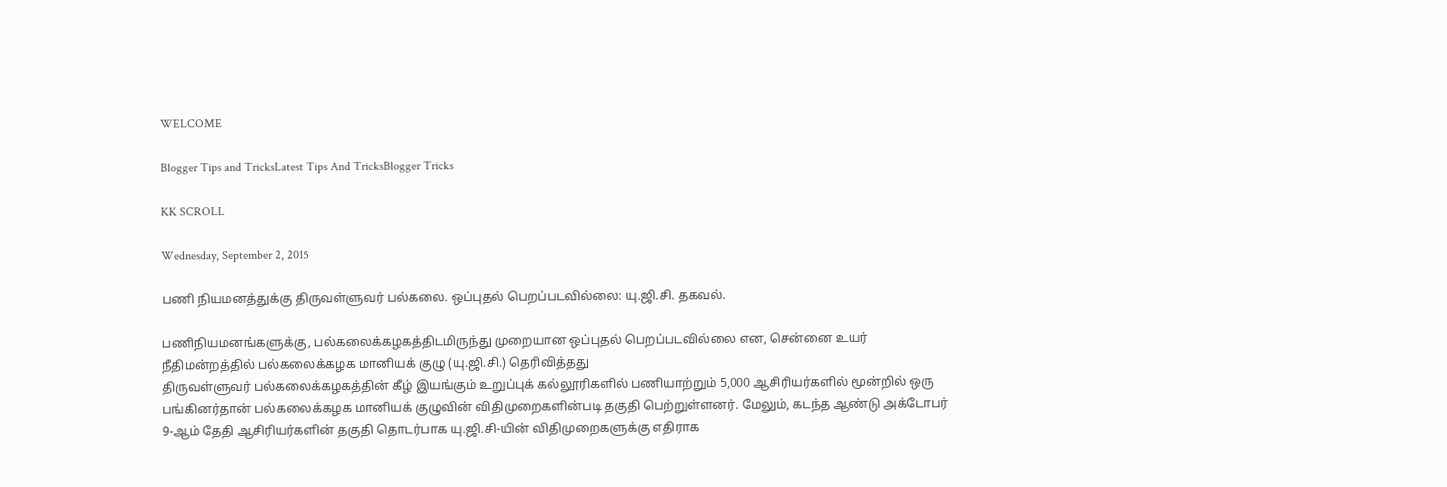WELCOME

Blogger Tips and TricksLatest Tips And TricksBlogger Tricks

KK SCROLL

Wednesday, September 2, 2015

பணி நியமனத்துக்கு திருவள்ளுவர் பல்கலை. ஒப்புதல் பெறப்படவில்லை: யு.ஜி.சி. தகவல்.

பணிநியமனங்களுக்கு, பல்கலைக்கழகத்திடமிருந்து முறையான ஒப்புதல் பெறப்படவில்லை என, சென்னை உயர் நீதிமன்றத்தில் பல்கலைக்கழக மானியக் குழு (யு.ஜி.சி.) தெரிவித்தது
திருவள்ளுவர் பல்கலைக்கழகத்தின் கீழ் இயங்கும் உறுப்புக் கல்லூரிகளில் பணியாற்றும் 5,000 ஆசிரியர்களில் மூன்றில் ஒரு பங்கினர்தான் பல்கலைக்கழக மானியக் குழுவின் விதிமுறைகளின்படி தகுதி பெற்றுள்ளனர். மேலும், கடந்த ஆண்டு அக்டோபர் 9-ஆம் தேதி ஆசிரியர்களின் தகுதி தொடர்பாக யு.ஜி.சி-யின் விதிமுறைகளுக்கு எதிராக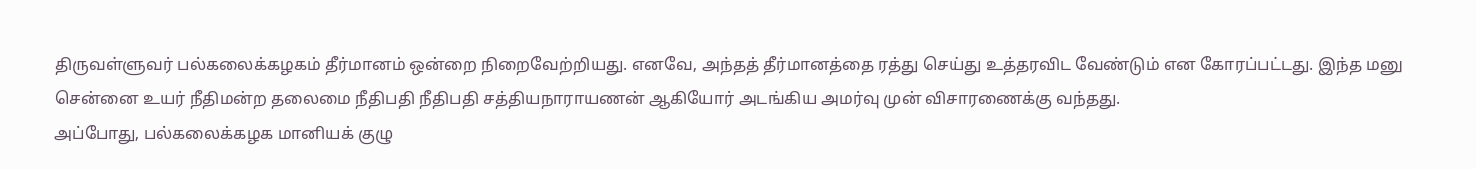திருவள்ளுவர் பல்கலைக்கழகம் தீர்மானம் ஒன்றை நிறைவேற்றியது. எனவே, அந்தத் தீர்மானத்தை ரத்து செய்து உத்தரவிட வேண்டும் என கோரப்பட்டது. இந்த மனு சென்னை உயர் நீதிமன்ற தலைமை நீதிபதி நீதிபதி சத்தியநாராயணன் ஆகியோர் அடங்கிய அமர்வு முன் விசாரணைக்கு வந்தது.
அப்போது, பல்கலைக்கழக மானியக் குழு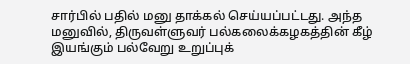சார்பில் பதில் மனு தாக்கல் செய்யப்பட்டது. அந்த மனுவில், திருவள்ளுவர் பல்கலைக்கழகத்தின் கீழ் இயங்கும் பல்வேறு உறுப்புக்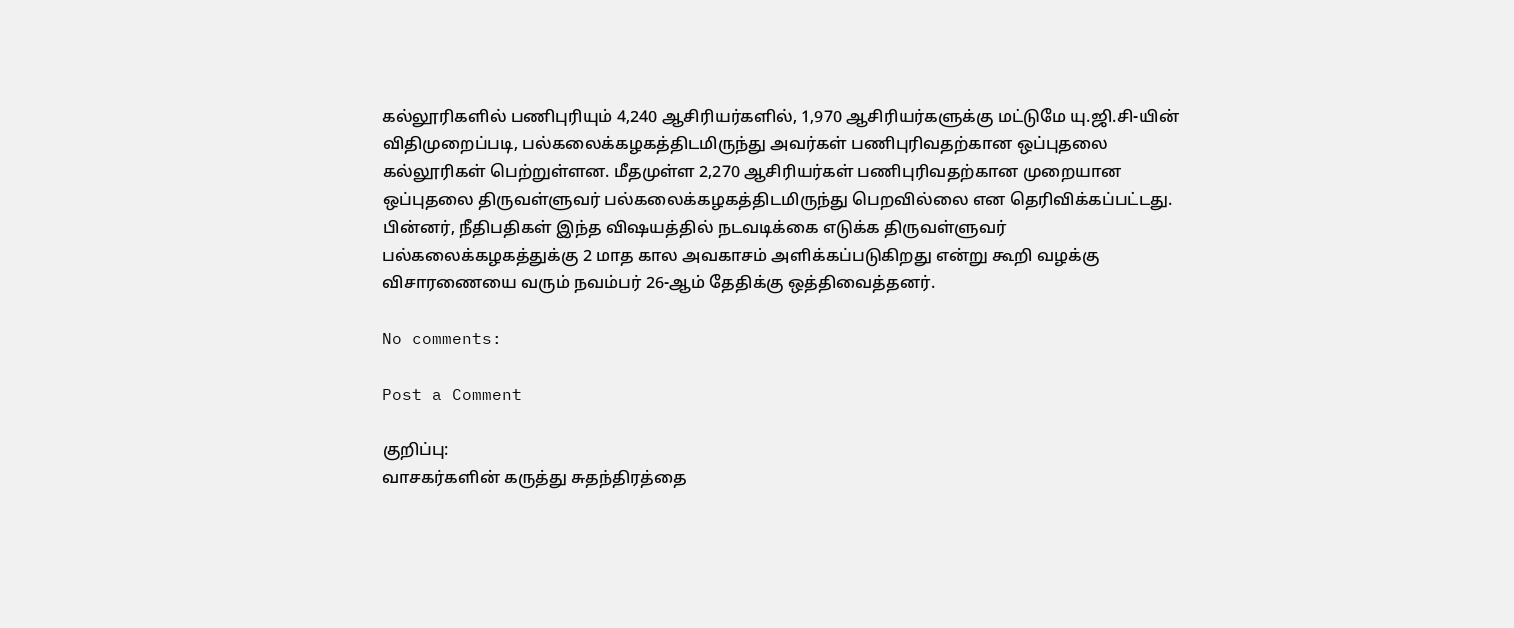கல்லூரிகளில் பணிபுரியும் 4,240 ஆசிரியர்களில், 1,970 ஆசிரியர்களுக்கு மட்டுமே யு.ஜி.சி-யின் விதிமுறைப்படி, பல்கலைக்கழகத்திடமிருந்து அவர்கள் பணிபுரிவதற்கான ஒப்புதலை கல்லூரிகள் பெற்றுள்ளன. மீதமுள்ள 2,270 ஆசிரியர்கள் பணிபுரிவதற்கான முறையான ஒப்புதலை திருவள்ளுவர் பல்கலைக்கழகத்திடமிருந்து பெறவில்லை என தெரிவிக்கப்பட்டது. பின்னர், நீதிபதிகள் இந்த விஷயத்தில் நடவடிக்கை எடுக்க திருவள்ளுவர் பல்கலைக்கழகத்துக்கு 2 மாத கால அவகாசம் அளிக்கப்படுகிறது என்று கூறி வழக்கு விசாரணையை வரும் நவம்பர் 26-ஆம் தேதிக்கு ஒத்திவைத்தனர்.

No comments:

Post a Comment

குறிப்பு:
வாசகர்களின் கருத்து சுதந்திரத்தை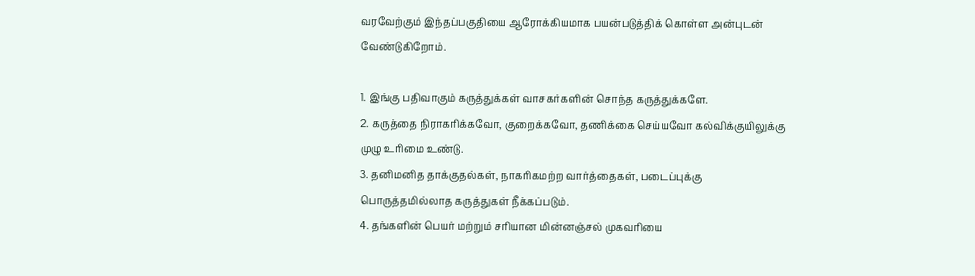வரவேற்கும் இந்தப்பகுதியை ஆரோக்கியமாக பயன்படுத்திக் கொள்ள அன்புடன் வேண்டுகிறோம்.

1. இங்கு பதிவாகும் கருத்துக்கள் வாசகர்களின் சொந்த கருத்துக்களே.
2. கருத்தை நிராகரிக்கவோ, குறைக்கவோ, தணிக்கை செய்யவோ கல்விக்குயிலுக்கு முழு உரிமை உண்டு.
3. தனிமனித தாக்குதல்கள், நாகரிகமற்ற வார்த்தைகள், படைப்புக்கு பொருத்தமில்லாத கருத்துகள் நீக்கப்படும்.
4. தங்களின் பெயர் மற்றும் சரியான மின்னஞ்சல் முகவரியை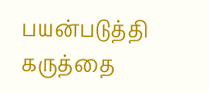பயன்படுத்தி கருத்தை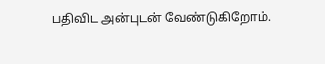பதிவிட அன்புடன் வேண்டுகிறோம்.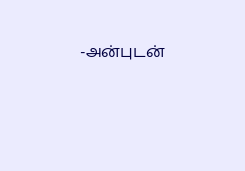-அன்புடன்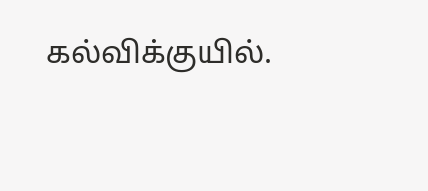கல்விக்குயில்.